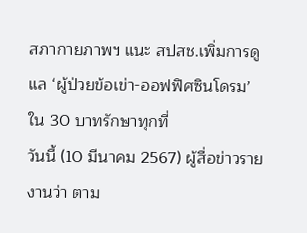สภากายภาพฯ แนะ สปสช.เพิ่มการดูแล ‘ผู้ป่วยข้อเข่า-ออฟฟิศซินโดรม’ ใน 30 บาทรักษาทุกที่
วันนี้ (10 มีนาคม 2567) ผู้สื่อข่าวรายงานว่า ตาม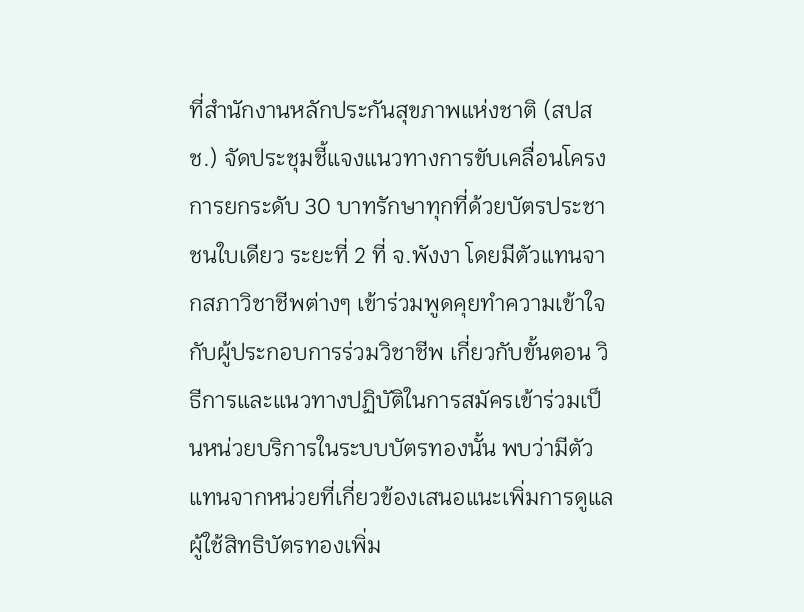ที่สำนักงานหลักประกันสุขภาพแห่งชาติ (สปสช.) จัดประชุมชี้แจงแนวทางการขับเคลื่อนโครงการยกระดับ 30 บาทรักษาทุกที่ด้วยบัตรประชาชนใบเดียว ระยะที่ 2 ที่ จ.พังงา โดยมีตัวแทนจากสภาวิชาชีพต่างๆ เข้าร่วมพูดคุยทำความเข้าใจกับผู้ประกอบการร่วมวิชาชีพ เกี่ยวกับขั้นตอน วิธีการและแนวทางปฏิบัติในการสมัครเข้าร่วมเป็นหน่วยบริการในระบบบัตรทองนั้น พบว่ามีตัวแทนจากหน่วยที่เกี่ยวข้องเสนอแนะเพิ่มการดูแลผู้ใช้สิทธิบัตรทองเพิ่ม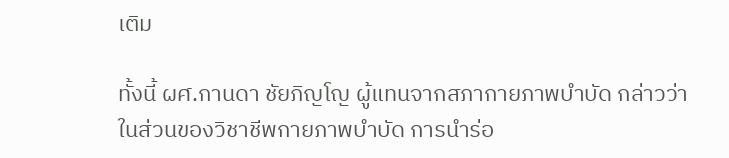เติม

ทั้งนี้ ผศ.กานดา ชัยภิญโญ ผู้แทนจากสภากายภาพบำบัด กล่าวว่า ในส่วนของวิชาชีพกายภาพบำบัด การนำร่อ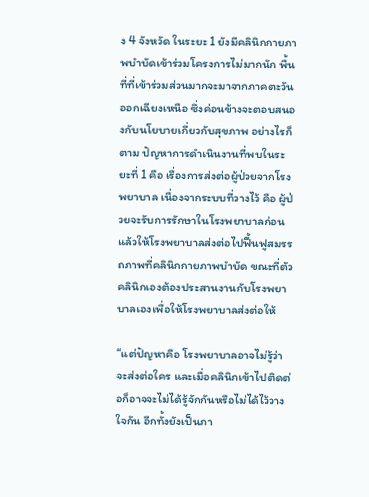ง 4 จังหวัด ในระยะ 1 ยังมีคลินิกกายภาพบำบัดเข้าร่วมโครงการไม่มากนัก พื้นที่ที่เข้าร่วมส่วนมากจะมาจากภาคตะวันออกเฉียงเหนือ ซึ่งค่อนข้างจะตอบสนองกับนโยบายเกี่ยวกับสุขภาพ อย่างไรก็ตาม ปัญหาการดำเนินงานที่พบในระยะที่ 1 คือ เรื่องการส่งต่อผู้ป่วยจากโรงพยาบาล เนื่องจากระบบที่วางไว้ คือ ผู้ป่วยจะรับการรักษาในโรงพยาบาลก่อน แล้วให้โรงพยาบาลส่งต่อไปฟื้นฟูสมรรถภาพที่คลินิกกายภาพบำบัด ขณะที่ตัวคลินิกเองต้องประสานงานกับโรงพยาบาลเองเพื่อให้โรงพยาบาลส่งต่อให้

“แต่ปัญหาคือ โรงพยาบาลอาจไม่รู้ว่าจะส่งต่อใคร และเมื่อคลินิกเข้าไปติดต่อก็อาจจะไม่ได้รู้จักกันหรือไม่ได้ไว้วางใจกัน อีกทั้งยังเป็นภา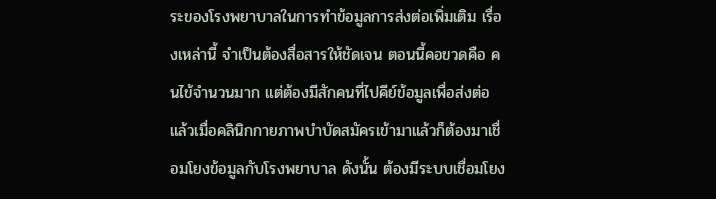ระของโรงพยาบาลในการทำข้อมูลการส่งต่อเพิ่มเติม เรื่องเหล่านี้ จำเป็นต้องสื่อสารให้ชัดเจน ตอนนี้คอขวดคือ คนไข้จำนวนมาก แต่ต้องมีสักคนที่ไปคีย์ข้อมูลเพื่อส่งต่อ แล้วเมื่อคลินิกกายภาพบำบัดสมัครเข้ามาแล้วก็ต้องมาเชื่อมโยงข้อมูลกับโรงพยาบาล ดังนั้น ต้องมีระบบเชื่อมโยง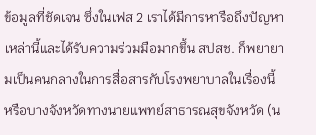ข้อมูลที่ชัดเจน ซึ่งในเฟส 2 เราได้มีการหารือถึงปัญหาเหล่านี้และได้รับความร่วมมือมากขึ้น สปสช. ก็พยายามเป็นคนกลางในการสื่อสารกับโรงพยาบาลในเรื่องนี้ หรือบางจังหวัดทางนายแพทย์สาธารณสุขจังหวัด (น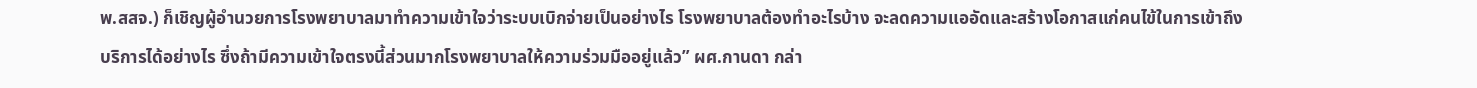พ.สสจ.) ก็เชิญผู้อำนวยการโรงพยาบาลมาทำความเข้าใจว่าระบบเบิกจ่ายเป็นอย่างไร โรงพยาบาลต้องทำอะไรบ้าง จะลดความแออัดและสร้างโอกาสแก่คนไข้ในการเข้าถึงบริการได้อย่างไร ซึ่งถ้ามีความเข้าใจตรงนี้ส่วนมากโรงพยาบาลให้ความร่วมมืออยู่แล้ว” ผศ.กานดา กล่า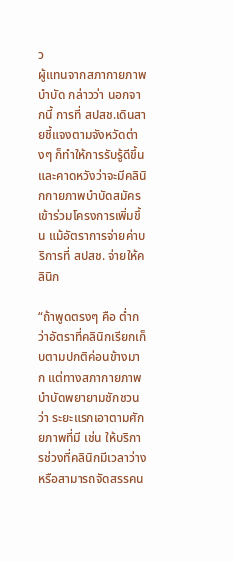ว
ผู้แทนจากสภากายภาพบำบัด กล่าวว่า นอกจากนี้ การที่ สปสช.เดินสายชี้แจงตามจังหวัดต่างๆ ก็ทำให้การรับรู้ดีขึ้นและคาดหวังว่าจะมีคลินิกกายภาพบำบัดสมัครเข้าร่วมโครงการเพิ่มขึ้น แม้อัตราการจ่ายค่าบริการที่ สปสช. จ่ายให้คลินิก

“ถ้าพูดตรงๆ คือ ต่ำกว่าอัตราที่คลินิกเรียกเก็บตามปกติค่อนข้างมาก แต่ทางสภากายภาพบำบัดพยายามชักชวนว่า ระยะแรกเอาตามศักยภาพที่มี เช่น ให้บริการช่วงที่คลินิกมีเวลาว่างหรือสามารถจัดสรรคน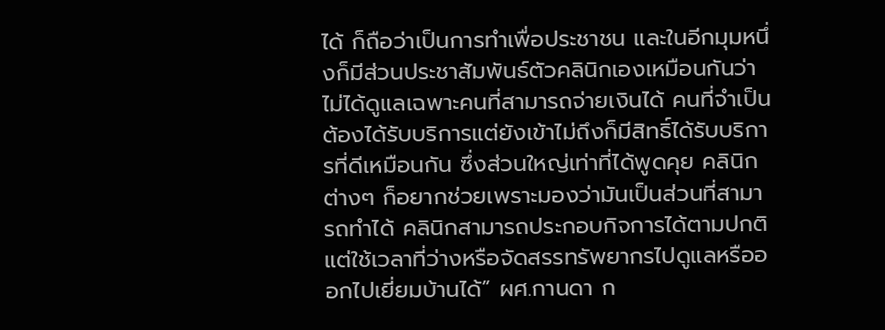ได้ ก็ถือว่าเป็นการทำเพื่อประชาชน และในอีกมุมหนึ่งก็มีส่วนประชาสัมพันธ์ตัวคลินิกเองเหมือนกันว่าไม่ได้ดูแลเฉพาะคนที่สามารถจ่ายเงินได้ คนที่จำเป็นต้องได้รับบริการแต่ยังเข้าไม่ถึงก็มีสิทธิ์ได้รับบริการที่ดีเหมือนกัน ซึ่งส่วนใหญ่เท่าที่ได้พูดคุย คลินิกต่างๆ ก็อยากช่วยเพราะมองว่ามันเป็นส่วนที่สามารถทำได้ คลินิกสามารถประกอบกิจการได้ตามปกติ แต่ใช้เวลาที่ว่างหรือจัดสรรทรัพยากรไปดูแลหรือออกไปเยี่ยมบ้านได้” ผศ.กานดา ก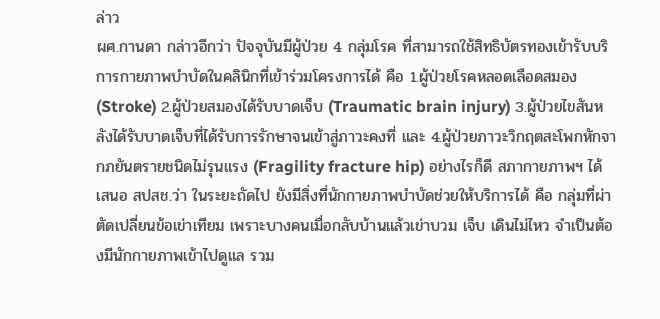ล่าว
ผศ.กานดา กล่าวอีกว่า ปัจจุบันมีผู้ป่วย 4 กลุ่มโรค ที่สามารถใช้สิทธิบัตรทองเข้ารับบริการกายภาพบำบัดในคลินิกที่เข้าร่วมโครงการได้ คือ 1.ผู้ป่วยโรคหลอดเลือดสมอง (Stroke) 2.ผู้ป่วยสมองได้รับบาดเจ็บ (Traumatic brain injury) 3.ผู้ป่วยไขสันหลังได้รับบาดเจ็บที่ได้รับการรักษาจนเข้าสู่ภาวะคงที่ และ 4.ผู้ป่วยภาวะวิกฤตสะโพกหักจากภยันตรายชนิดไม่รุนแรง (Fragility fracture hip) อย่างไรก็ดี สภากายภาพฯ ได้เสนอ สปสช.ว่า ในระยะถัดไป ยังมีสิ่งที่นักกายภาพบำบัดช่วยให้บริการได้ คือ กลุ่มที่ผ่าตัดเปลี่ยนข้อเข่าเทียม เพราะบางคนเมื่อกลับบ้านแล้วเข่าบวม เจ็บ เดินไม่ไหว จำเป็นต้องมีนักกายภาพเข้าไปดูแล รวม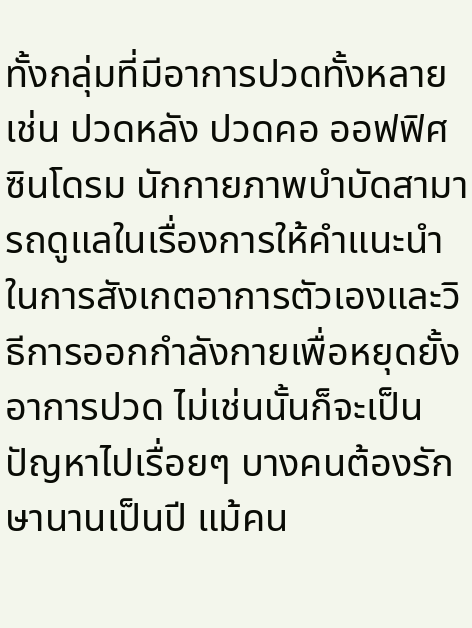ทั้งกลุ่มที่มีอาการปวดทั้งหลาย เช่น ปวดหลัง ปวดคอ ออฟฟิศซินโดรม นักกายภาพบำบัดสามารถดูแลในเรื่องการให้คำแนะนำในการสังเกตอาการตัวเองและวิธีการออกกำลังกายเพื่อหยุดยั้งอาการปวด ไม่เช่นนั้นก็จะเป็นปัญหาไปเรื่อยๆ บางคนต้องรักษานานเป็นปี แม้คน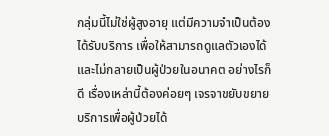กลุ่มนี้ไม่ใช่ผู้สูงอายุ แต่มีความจำเป็นต้องได้รับบริการ เพื่อให้สามารถดูแลตัวเองได้และไม่กลายเป็นผู้ป่วยในอนาคต อย่างไรก็ดี เรื่องเหล่านี้ต้องค่อยๆ เจรจาขยับขยายบริการเพื่อผู้ป่วยได้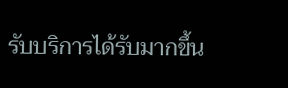รับบริการได้รับมากขึ้น